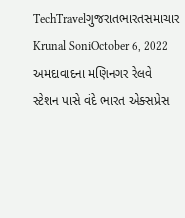TechTravelગુજરાતભારતસમાચાર Krunal SoniOctober 6, 2022 અમદાવાદના મણિનગર રેલવે સ્ટેશન પાસે વંદે ભારત એક્સપ્રેસ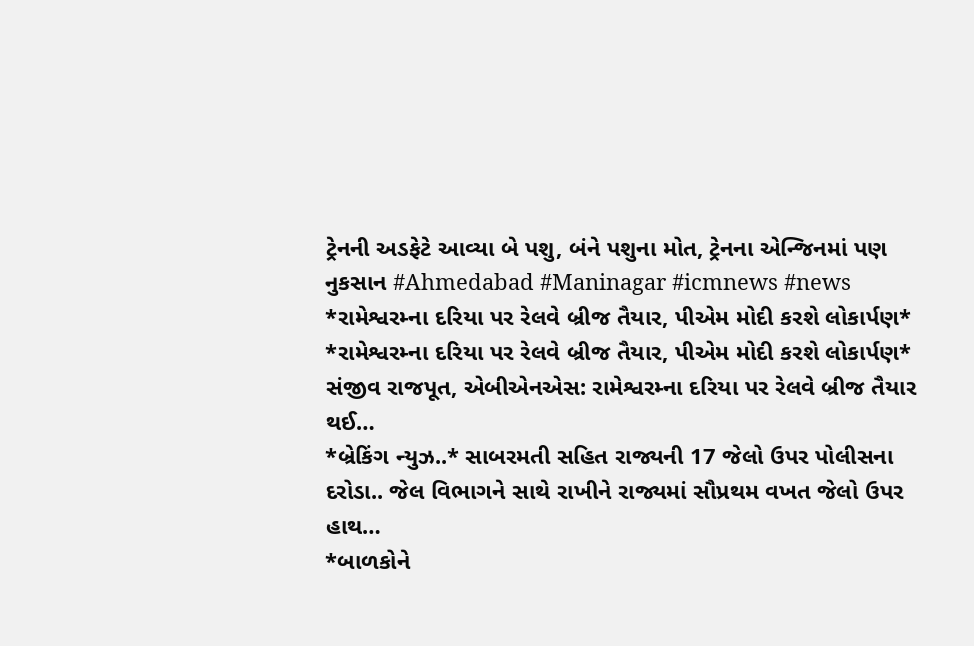ટ્રેનની અડફેટે આવ્યા બે પશુ, બંને પશુના મોત, ટ્રેનના એન્જિનમાં પણ નુકસાન #Ahmedabad #Maninagar #icmnews #news
*રામેશ્વરમ્ના દરિયા પર રેલવે બ્રીજ તૈયાર, પીએમ મોદી કરશે લોકાર્પણ* *રામેશ્વરમ્ના દરિયા પર રેલવે બ્રીજ તૈયાર, પીએમ મોદી કરશે લોકાર્પણ* સંજીવ રાજપૂત, એબીએનએસ: રામેશ્વરમ્ના દરિયા પર રેલવે બ્રીજ તૈયાર થઈ…
*બ્રેકિંગ ન્યુઝ..* સાબરમતી સહિત રાજ્યની 17 જેલો ઉપર પોલીસના દરોડા.. જેલ વિભાગને સાથે રાખીને રાજ્યમાં સૌપ્રથમ વખત જેલો ઉપર હાથ…
*બાળકોને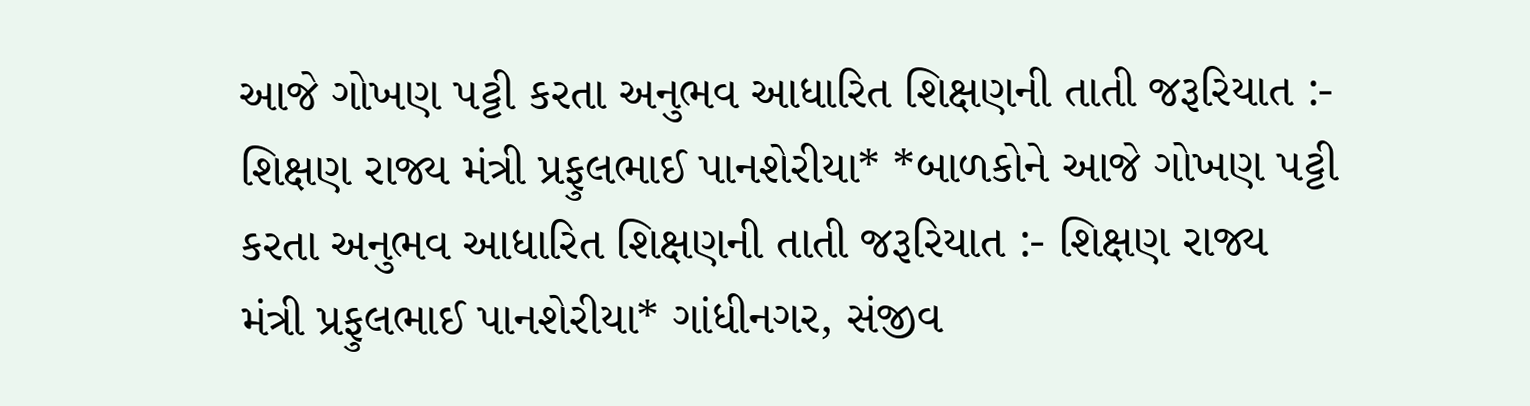આજે ગોખણ પટ્ટી કરતા અનુભવ આધારિત શિક્ષણની તાતી જરૂરિયાત :- શિક્ષણ રાજ્ય મંત્રી પ્રફુલભાઈ પાનશેરીયા* *બાળકોને આજે ગોખણ પટ્ટી કરતા અનુભવ આધારિત શિક્ષણની તાતી જરૂરિયાત :- શિક્ષણ રાજ્ય મંત્રી પ્રફુલભાઈ પાનશેરીયા* ગાંધીનગર, સંજીવ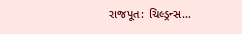રાજપૂત: ચિલ્ડ્રન્સ…